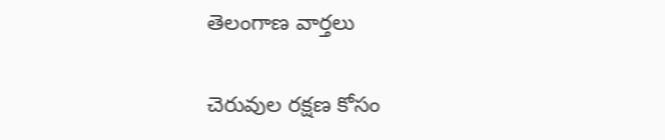తెలంగాణ వార్తలు

చెరువుల రక్షణ కోసం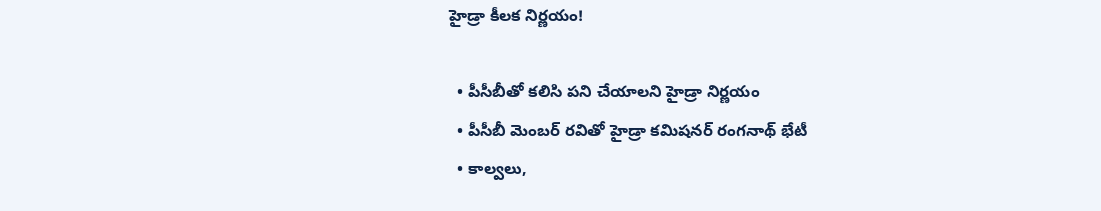హైడ్రా కీలక నిర్ణయం!

  • పీసీబీతో కలిసి పని చేయాలని హైడ్రా నిర్ణయం
  • పీసీబీ మెంబర్ రవితో హైడ్రా కమిషనర్ రంగనాథ్ భేటీ
  • కాల్వలు,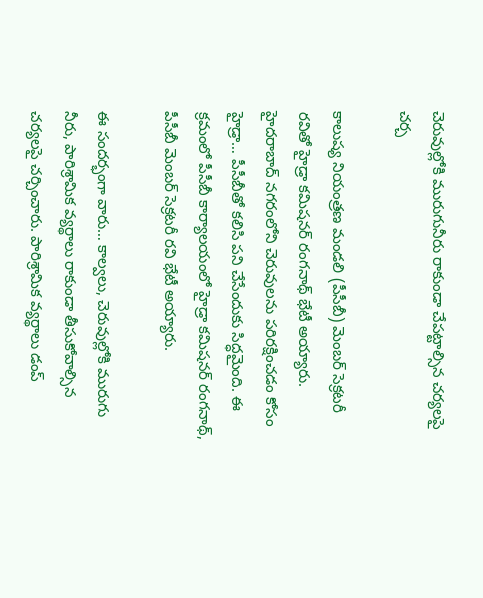చెరువుల్లోకి మురుగునీరు రాకుండా చేపట్టాల్సిన చర్యలపై చర్చ

కాలుష్య నియంత్రణ మండలి (పీసీబీ) మెంబర్ సెక్రటరీ రవితో హైడ్రా కమిషనర్ రంగనాథ్ భేటీ అయ్యారు. హైదరాబాద్ నగరంలోని చెరువులను పరిరక్షించడం కోసం హైడ్రా… పీసీబీతో కలిసి పని చేసేందుకు సిద్ధమైంది. ఈ క్రమంలో పీసీబీ కార్యాలయంలో హైడ్రా కమిషనర్ రంగనాథ్, పీసీబీ మెంబర్ సెక్రటరీ రవి భేటీ అయ్యారు.

ఈ సందర్భంగా వారు… కాల్వలు, చెరువుల్లోకి మురుగు నీరు, పారిశ్రామిక వ్యర్థాలు రాకుండా తీసుకోవాల్సిన చర్యలపై చర్చించారు. పారిశ్రామిక వ్యర్థాలు డంప్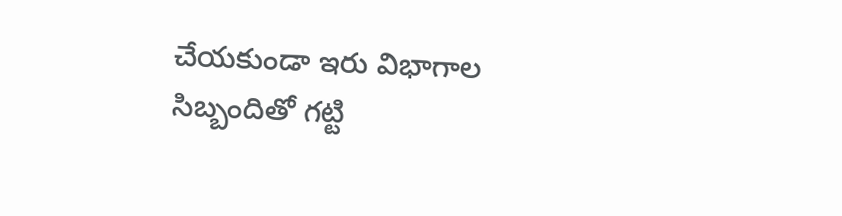చేయకుండా ఇరు విభాగాల సిబ్బందితో గట్టి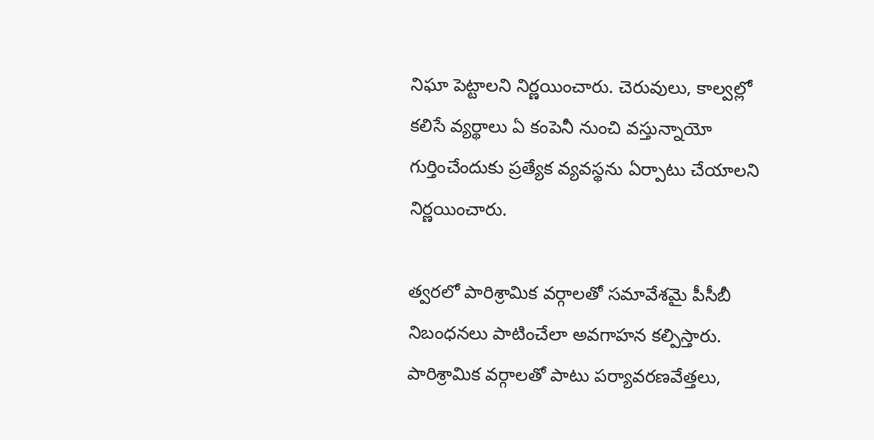నిఘా పెట్టాలని నిర్ణయించారు. చెరువులు, కాల్వల్లో కలిసే వ్యర్థాలు ఏ కంపెనీ నుంచి వస్తున్నాయో గుర్తించేందుకు ప్రత్యేక వ్యవస్థను ఏర్పాటు చేయాలని నిర్ణయించారు.

త్వరలో పారిశ్రామిక వర్గాలతో సమావేశమై పీసీబీ నిబంధనలు పాటించేలా అవగాహన కల్పిస్తారు. పారిశ్రామిక వర్గాలతో పాటు పర్యావరణవేత్తలు,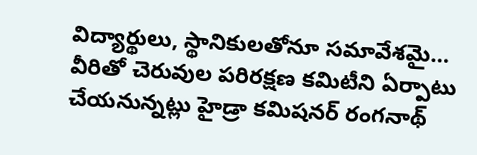విద్యార్థులు, స్థానికులతోనూ సమావేశమై… వీరితో చెరువుల పరిరక్షణ కమిటీని ఏర్పాటు చేయనున్నట్లు హైడ్రా కమిషనర్ రంగనాథ్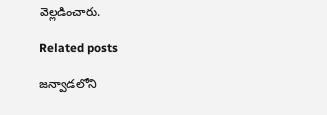వెల్లడించారు.

Related posts

జన్వాడలోని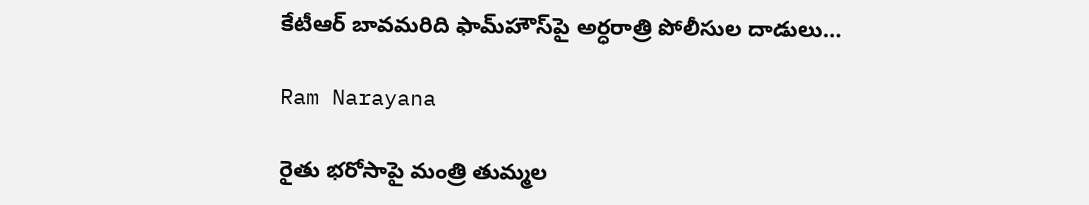కేటీఆర్ బావమరిది ఫామ్‌హౌస్‌పై అర్ధరాత్రి పోలీసుల దాడులు…

Ram Narayana

రైతు భరోసాపై మంత్రి తుమ్మల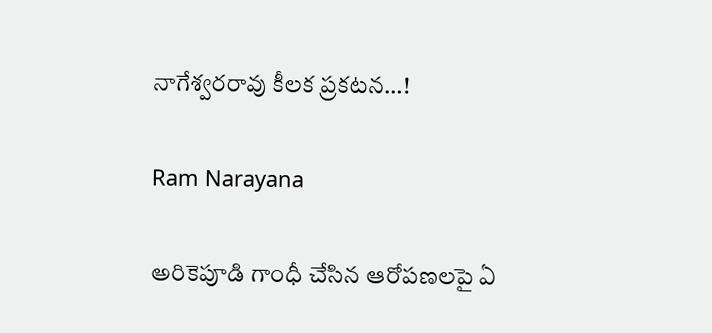నాగేశ్వరరావు కీలక ప్రకటన…!

Ram Narayana

అరికెపూడి గాంధీ చేసిన ఆరోపణలపై ఏ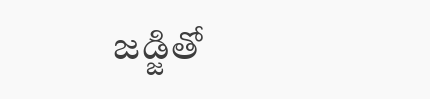జడ్జితో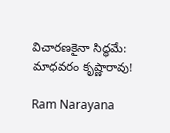విచారణకైనా సిద్ధమే: మాధవరం కృష్ణారావు!

Ram Narayana